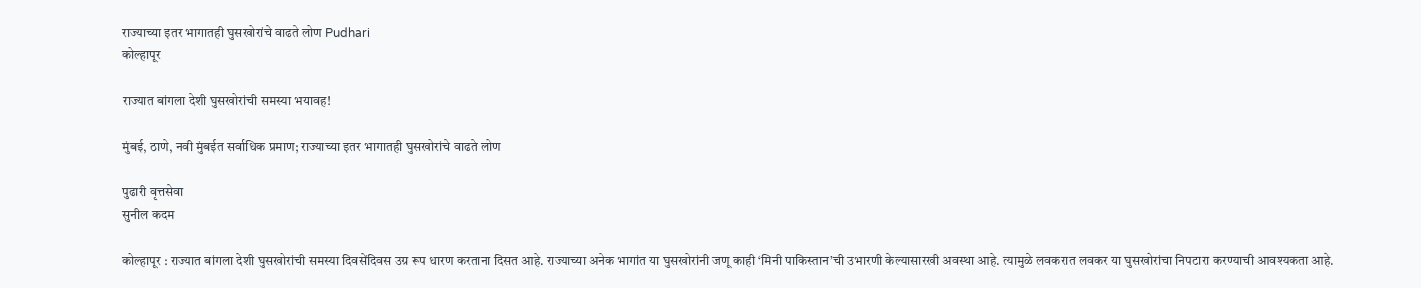राज्याच्या इतर भागातही घुसखोरांचे वाढते लोण Pudhari
कोल्हापूर

राज्यात बांगला देशी घुसखोरांची समस्या भयावह!

मुंबई, ठाणे, नवी मुंबईत सर्वाधिक प्रमाण; राज्याच्या इतर भागातही घुसखोरांचे वाढते लोण

पुढारी वृत्तसेवा
सुनील कदम

कोल्हापूर : राज्यात बांगला देशी घुसखोरांची समस्या दिवसेंदिवस उग्र रूप धारण करताना दिसत आहे. राज्याच्या अनेक भागांत या घुसखोरांनी जणू काही ‘मिनी पाकिस्तान’ची उभारणी केल्यासारखी अवस्था आहे. त्यामुळे लवकरात लवकर या घुसखोरांचा निपटारा करण्याची आवश्यकता आहे.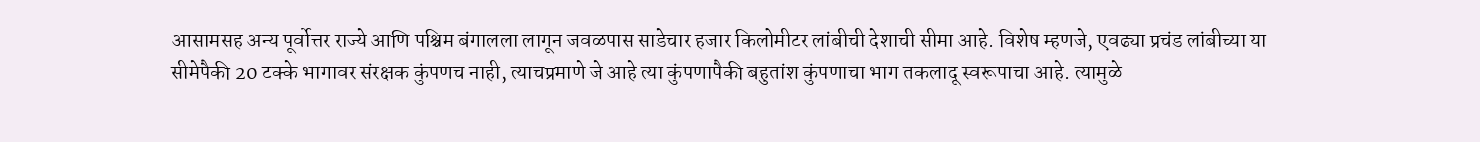आसामसह अन्य पूर्वोत्तर राज्ये आणि पश्चिम बंगालला लागून जवळपास साडेचार हजार किलोमीटर लांबीची देशाची सीमा आहे. विशेष म्हणजे, एवढ्या प्रचंड लांबीच्या या सीमेपैकी 20 टक्के भागावर संरक्षक कुंपणच नाही, त्याचप्रमाणे जे आहे त्या कुंपणापैकी बहुतांश कुंपणाचा भाग तकलादू स्वरूपाचा आहे. त्यामुळे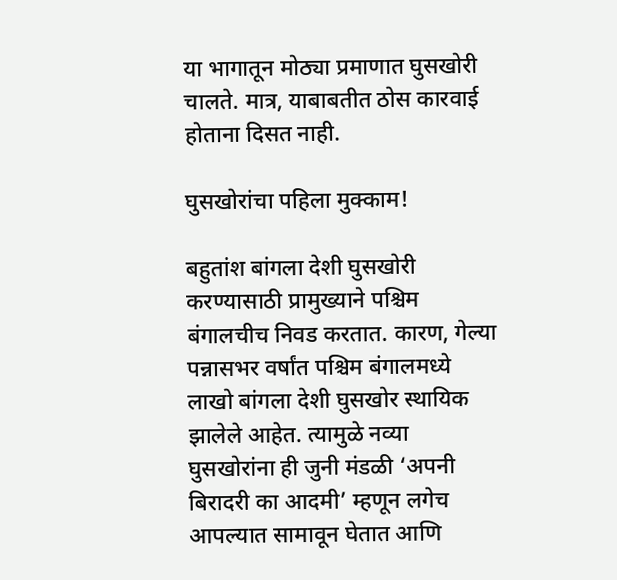या भागातून मोठ्या प्रमाणात घुसखोरी चालते. मात्र, याबाबतीत ठोस कारवाई होताना दिसत नाही.

घुसखोरांचा पहिला मुक्काम!

बहुतांश बांगला देशी घुसखोरी करण्यासाठी प्रामुख्याने पश्चिम बंगालचीच निवड करतात. कारण, गेल्या पन्नासभर वर्षांत पश्चिम बंगालमध्ये लाखो बांगला देशी घुसखोर स्थायिक झालेले आहेत. त्यामुळे नव्या घुसखोरांना ही जुनी मंडळी ‘अपनी बिरादरी का आदमी’ म्हणून लगेच आपल्यात सामावून घेतात आणि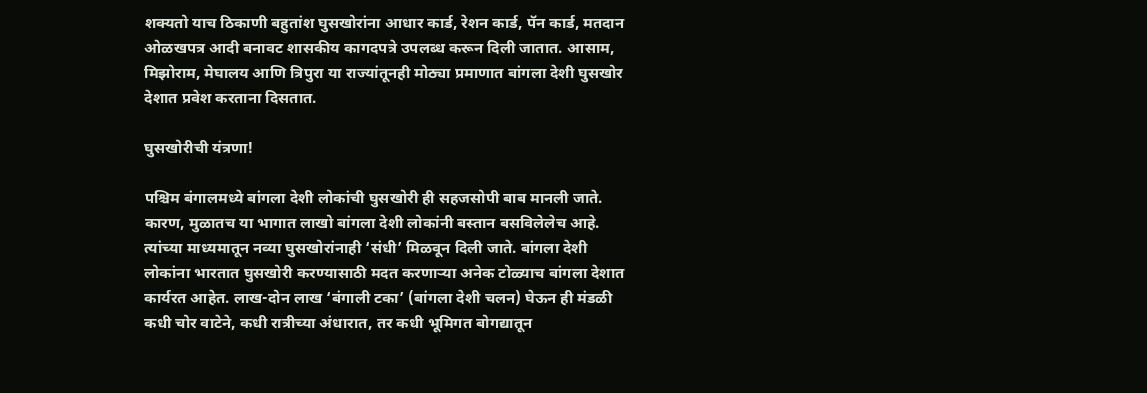शक्यतो याच ठिकाणी बहुतांश घुसखोरांना आधार कार्ड, रेशन कार्ड, पॅन कार्ड, मतदान ओळखपत्र आदी बनावट शासकीय कागदपत्रे उपलब्ध करून दिली जातात. आसाम, मिझोराम, मेघालय आणि त्रिपुरा या राज्यांतूनही मोठ्या प्रमाणात बांगला देशी घुसखोर देशात प्रवेश करताना दिसतात.

घुसखोरीची यंत्रणा!

पश्चिम बंगालमध्ये बांगला देशी लोकांची घुसखोरी ही सहजसोपी बाब मानली जाते. कारण, मुळातच या भागात लाखो बांगला देशी लोकांनी बस्तान बसविलेलेच आहे. त्यांच्या माध्यमातून नव्या घुसखोरांनाही ‘संधी’ मिळवून दिली जाते. बांगला देशी लोकांना भारतात घुसखोरी करण्यासाठी मदत करणार्‍या अनेक टोळ्याच बांगला देशात कार्यरत आहेत. लाख-दोन लाख ‘बंगाली टका’ (बांगला देशी चलन) घेऊन ही मंडळी कधी चोर वाटेने, कधी रात्रीच्या अंधारात, तर कधी भूमिगत बोगद्यातून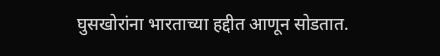घुसखोरांना भारताच्या हद्दीत आणून सोडतात.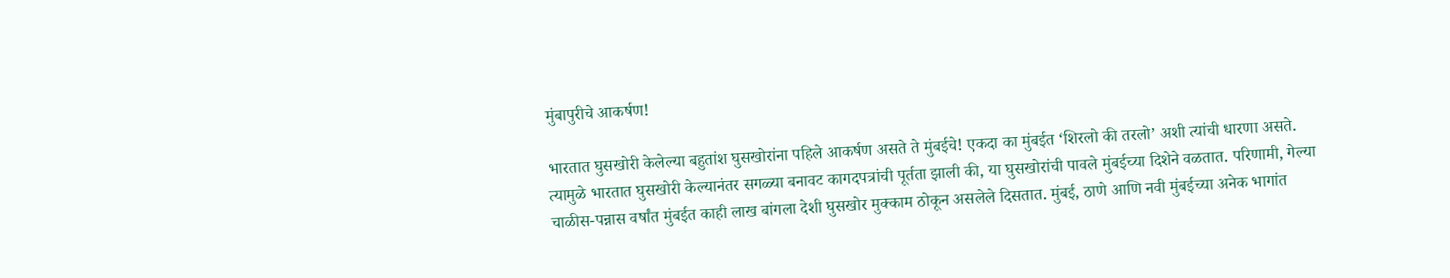मुंबापुरीचे आकर्षण!

भारतात घुसखोरी केलेल्या बहुतांश घुसखोरांना पहिले आकर्षण असते ते मुंबईचे! एकदा का मुंबईत ‘शिरलो की तरलो’ अशी त्यांची धारणा असते. त्यामुळे भारतात घुसखोरी केल्यानंतर सगळ्या बनावट कागदपत्रांची पूर्तता झाली की, या घुसखोरांची पावले मुंबईच्या दिशेने वळतात. परिणामी, गेल्या चाळीस-पन्नास वर्षांत मुंबईत काही लाख बांगला देशी घुसखोर मुक्काम ठोकून असलेले दिसतात. मुंबई, ठाणे आणि नवी मुंबईच्या अनेक भागांत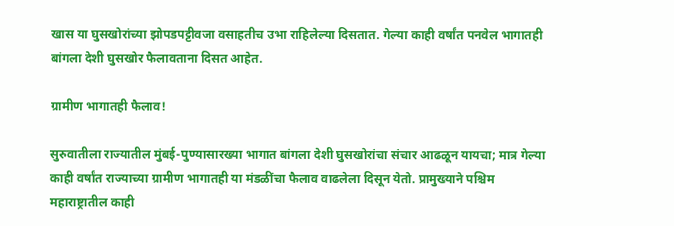खास या घुसखोरांच्या झोपडपट्टीवजा वसाहतीच उभा राहिलेल्या दिसतात. गेल्या काही वर्षांत पनवेल भागातही बांगला देशी घुसखोर फैलावताना दिसत आहेत.

ग्रामीण भागातही फैलाव!

सुरुवातीला राज्यातील मुंबई-पुण्यासारख्या भागात बांगला देशी घुसखोरांचा संचार आढळून यायचा; मात्र गेल्या काही वर्षांत राज्याच्या ग्रामीण भागातही या मंडळींचा फैलाव वाढलेला दिसून येतो. प्रामुख्याने पश्चिम महाराष्ट्रातील काही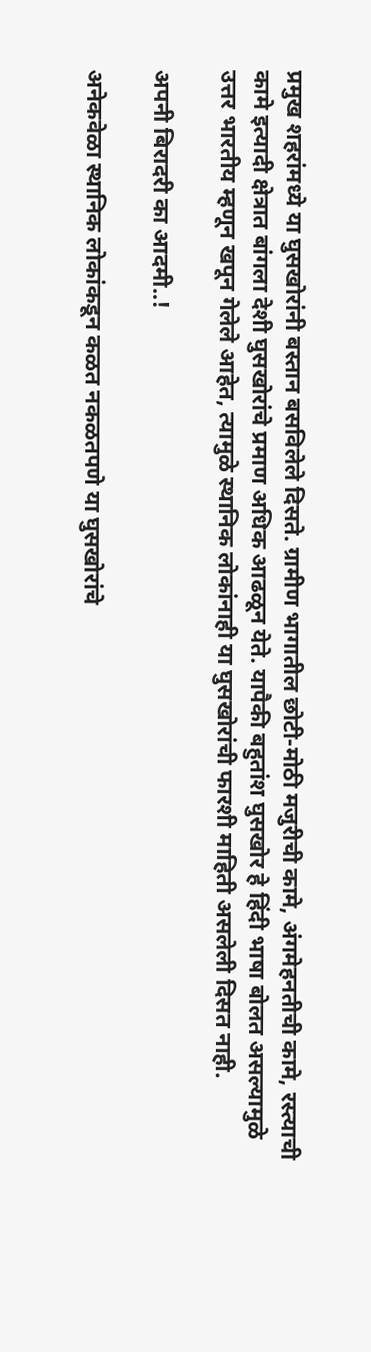प्रमुख शहरांमध्ये या घुसखोरांनी बस्तान बसविलेले दिसते. ग्रामीण भागातील छोटी-मोठी मजुरीची कामे, अंगमेहनतीची कामे, रस्त्याची कामे इत्यादी क्षेत्रात बांगला देशी घुसखोरांचे प्रमाण अधिक आढळून येते. यापैकी बहुतांश घुसखोर हे हिंदी भाषा बोलत असल्यामुळे उत्तर भारतीय म्हणून खपून गेलेले आहेत, त्यामुळे स्थानिक लोकांनाही या घुसखोरांची फारशी माहिती असलेली दिसत नाही.

अपनी बिरादरी का आदमी..!

अनेकवेळा स्थानिक लोकांकडून कळत नकळतपणे या घुसखोरांचे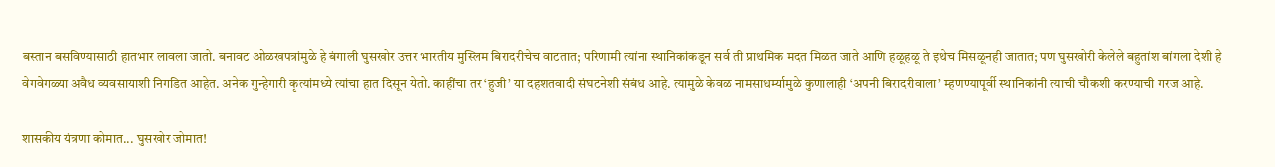बस्तान बसविण्यासाठी हातभार लावला जातो. बनावट ओळखपत्रांमुळे हे बंगाली घुसखोर उत्तर भारतीय मुस्लिम बिरादरीचेच वाटतात; परिणामी त्यांना स्थानिकांकडून सर्व ती प्राथमिक मदत मिळत जाते आणि हळूहळू ते इथेच मिसळूनही जातात; पण घुसखोरी केलेले बहुतांश बांगला देशी हे वेगवेगळ्या अवैध व्यवसायाशी निगडित आहेत. अनेक गुन्हेगारी कृत्यांमध्ये त्यांचा हात दिसून येतो. काहींचा तर ‘हुजी’ या दहशतवादी संघटनेशी संबंध आहे. त्यामुळे केवळ नामसाधर्म्यामुळे कुणालाही ‘अपनी बिरादरीवाला’ म्हणण्यापूर्वी स्थानिकांनी त्याची चौकशी करण्याची गरज आहे.

शासकीय यंत्रणा कोमात... घुसखोर जोमात!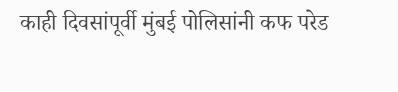काही दिवसांपूर्वी मुंबई पोलिसांनी कफ परेड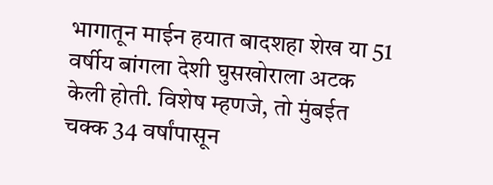भागातून माईन हयात बादशहा शेख या 51 वर्षीय बांगला देशी घुसखोराला अटक केली होती. विशेष म्हणजे, तो मुंबईत चक्क 34 वर्षांपासून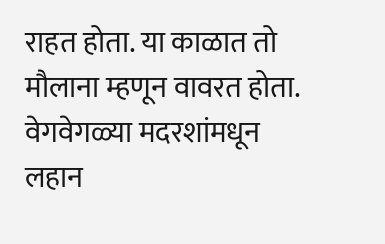राहत होता. या काळात तो मौलाना म्हणून वावरत होता. वेगवेगळ्या मदरशांमधून लहान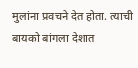मुलांना प्रवचने देत होता. त्याची बायको बांगला देशात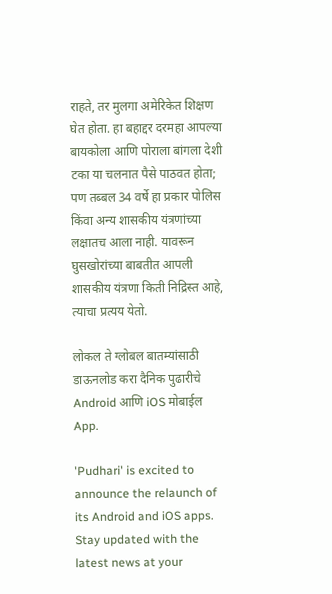राहते, तर मुलगा अमेरिकेत शिक्षण घेत होता. हा बहाद्दर दरमहा आपल्या बायकोला आणि पोराला बांगला देशी टका या चलनात पैसे पाठवत होता; पण तब्बल 34 वर्षे हा प्रकार पोलिस किंवा अन्य शासकीय यंत्रणांच्या लक्षातच आला नाही. यावरून घुसखोरांच्या बाबतीत आपली शासकीय यंत्रणा किती निद्रिस्त आहे, त्याचा प्रत्यय येतो.

लोकल ते ग्लोबल बातम्यांसाठी डाऊनलोड करा दैनिक पुढारीचे Android आणि iOS मोबाईल App.

'Pudhari' is excited to announce the relaunch of its Android and iOS apps. Stay updated with the latest news at your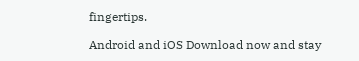fingertips.

Android and iOS Download now and stay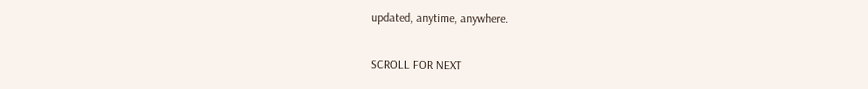updated, anytime, anywhere.

SCROLL FOR NEXT